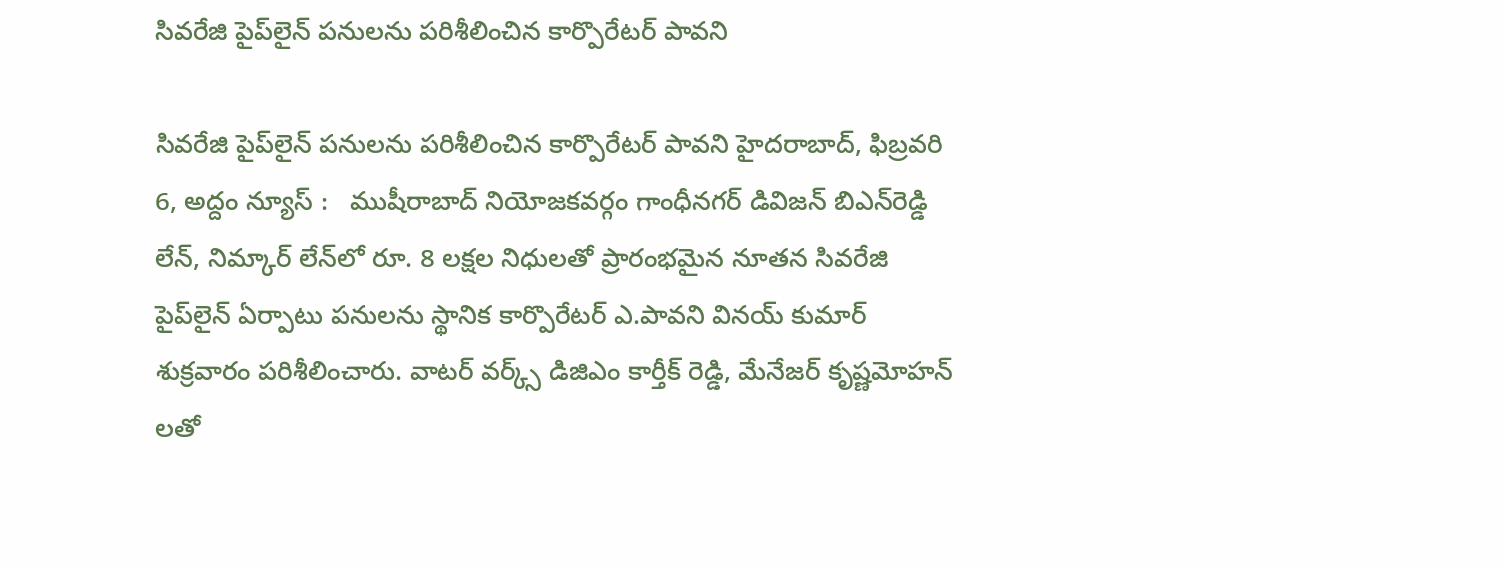సివ‌రేజి పైప్‌లైన్ ప‌నుల‌ను ప‌రిశీలించిన కార్పొరేట‌ర్ పావ‌ని

సివ‌రేజి పైప్‌లైన్ ప‌నుల‌ను ప‌రిశీలించిన కార్పొరేట‌ర్ పావ‌ని హైదరాబాద్, ఫిబ్ర‌వ‌రి 6, అద్దం న్యూస్ :   ముషీరాబాద్ నియోజ‌క‌వ‌ర్గం గాంధీన‌గ‌ర్ డివిజ‌న్ బిఎన్‌రెడ్డి లేన్‌, నిమ్కార్ లేన్‌లో రూ. 8 ల‌క్ష‌ల నిధుల‌తో ప్రారంభ‌మైన నూత‌న సివ‌రేజి పైప్‌లైన్ ఏర్పాటు ప‌నుల‌ను స్థానిక కార్పొరేట‌ర్ ఎ.పావ‌ని విన‌య్ కుమార్ శుక్ర‌వారం ప‌రిశీలించారు. వాట‌ర్ వ‌ర్క్స్ డిజిఎం కార్తీక్ రెడ్డి, మేనేజ‌ర్ కృష్ణ‌మోహ‌న్ ల‌తో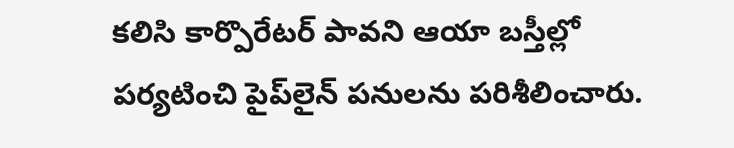క‌లిసి కార్పొరేట‌ర్ పావ‌ని ఆయా బ‌స్తీల్లో ప‌ర్య‌టించి పైప్‌లైన్ ప‌నుల‌ను ప‌రిశీలించారు.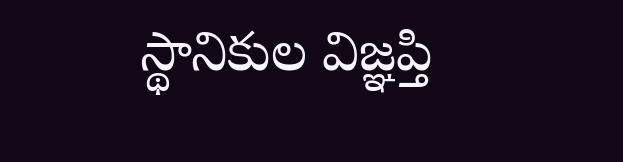స్థానికుల విజ్ఞ‌ప్తి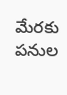మేర‌కు ప‌నుల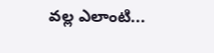వ‌ల్ల ఎలాంటి...